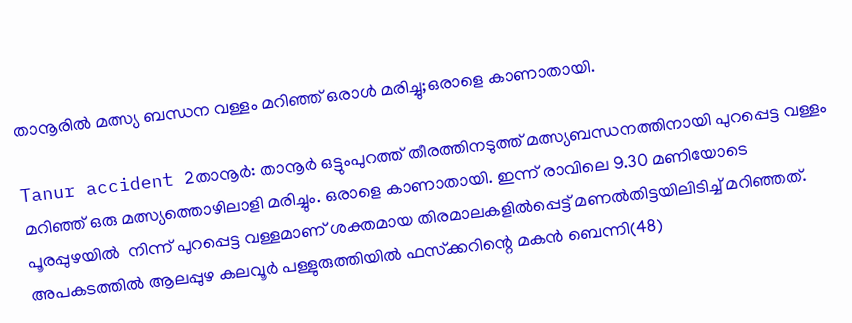താനൂരില്‍ മത്സ്യ ബന്ധന വള്ളം മറിഞ്ഞ് ഒരാള്‍ മരിച്ചു;ഒരാളെ കാണാതായി.

Tanur accident 2താനൂര്‍: താനൂര്‍ ഒട്ടുംപുറത്ത് തീരത്തിനടുത്ത് മത്സ്യബന്ധനത്തിനായി പുറപ്പെട്ട വള്ളം മറിഞ്ഞ് ഒരു മത്സ്യത്തൊഴിലാളി മരിച്ചും. ഒരാളെ കാണാതായി. ഇന്ന് രാവിലെ 9.30 മണിയോടെ പൂരപ്പുഴയില്‍  നിന്ന് പുറപ്പെട്ട വള്ളമാണ് ശക്തമായ തിരമാലകളില്‍പ്പെട്ട് മണല്‍തിട്ടയിലിടിച്ച് മറിഞ്ഞത്. അപകടത്തില്‍ ആലപ്പുഴ കലവൂര്‍ പള്ളുരുത്തിയില്‍ ഫസ്‌ക്കറിന്റെ മകന്‍ ബെന്നി(48)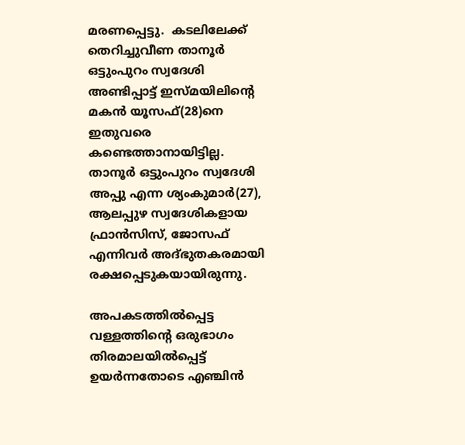മരണപ്പെട്ടു.  കടലിലേക്ക് തെറിച്ചുവീണ താനൂര്‍ ഒട്ടുംപുറം സ്വദേശി അണ്ടിപ്പാട്ട് ഇസ്മയിലിന്റെ മകന്‍ യൂസഫ്(28)നെ ഇതുവരെ കണ്ടെത്താനായിട്ടില്ല. താനൂര്‍ ഒട്ടുംപുറം സ്വദേശി അപ്പു എന്ന ശ്യംകുമാര്‍(27), ആലപ്പുഴ സ്വദേശികളായ ഫ്രാന്‍സിസ്, ജോസഫ് എന്നിവര്‍ അദ്ഭുതകരമായി രക്ഷപ്പെടുകയായിരുന്നു.

അപകടത്തില്‍പ്പെട്ട വള്ളത്തിന്റെ ഒരുഭാഗം തിരമാലയില്‍പ്പെട്ട് ഉയര്‍ന്നതോടെ എഞ്ചിന്‍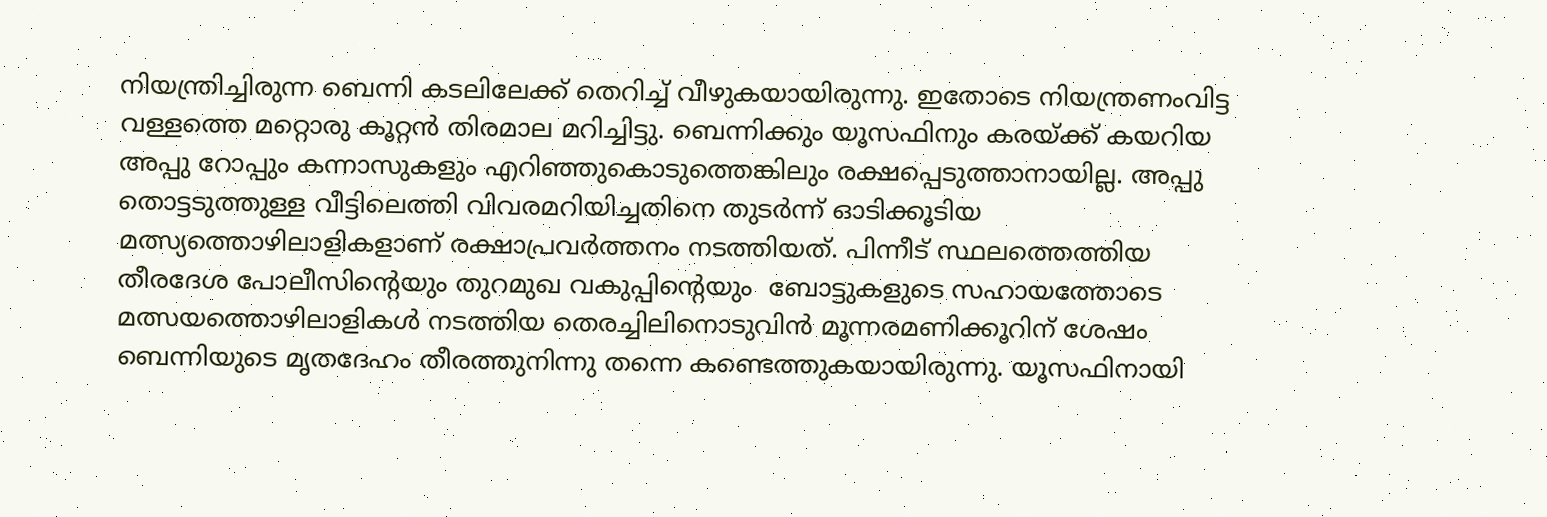നിയന്ത്രിച്ചിരുന്ന ബെന്നി കടലിലേക്ക് തെറിച്ച് വീഴുകയായിരുന്നു. ഇതോടെ നിയന്ത്രണംവിട്ട വള്ളത്തെ മറ്റൊരു കൂറ്റന്‍ തിരമാല മറിച്ചിട്ടു. ബെന്നിക്കും യൂസഫിനും കരയ്ക്ക് കയറിയ അപ്പു റോപ്പും കന്നാസുകളും എറിഞ്ഞുകൊടുത്തെങ്കിലും രക്ഷപ്പെടുത്താനായില്ല. അപ്പു തൊട്ടടുത്തുള്ള വീട്ടിലെത്തി വിവരമറിയിച്ചതിനെ തുടര്‍ന്ന് ഓടിക്കൂടിയ മത്സ്യത്തൊഴിലാളികളാണ് രക്ഷാപ്രവര്‍ത്തനം നടത്തിയത്. പിന്നീട് സ്ഥലത്തെത്തിയ തീരദേശ പോലീസിന്റെയും തുറമുഖ വകുപ്പിന്റെയും  ബോട്ടുകളുടെ സഹായത്തോടെ മത്സയത്തൊഴിലാളികള്‍ നടത്തിയ തെരച്ചിലിനൊടുവിന്‍ മൂന്നരമണിക്കൂറിന് ശേഷം ബെന്നിയുടെ മൃതദേഹം തീരത്തുനിന്നു തന്നെ കണ്ടെത്തുകയായിരുന്നു. യൂസഫിനായി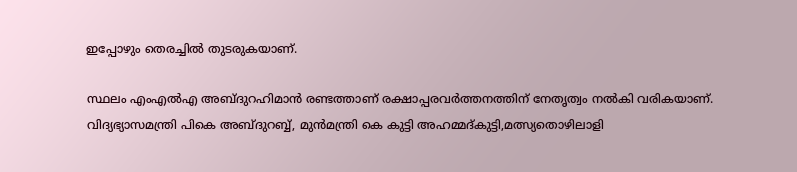ഇപ്പോഴും തെരച്ചില്‍ തുടരുകയാണ്.

സ്ഥലം എംഎല്‍എ അബ്ദുറഹിമാന്‍ രണ്ടത്താണ് രക്ഷാപ്പരവര്‍ത്തനത്തിന് നേതൃത്വം നല്‍കി വരികയാണ്. വിദ്യഭ്യാസമന്ത്രി പികെ അബ്ദുറബ്ബ്, മുന്‍മന്ത്രി കെ കുട്ടി അഹമ്മദ്കുട്ടി,മത്സ്യതൊഴിലാളി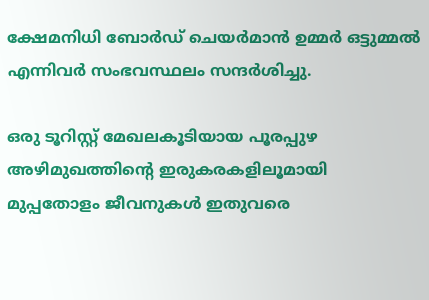ക്ഷേമനിധി ബോര്‍ഡ് ചെയര്‍മാന്‍ ഉമ്മര്‍ ഒട്ടുമ്മല്‍ എന്നിവര്‍ സംഭവസ്ഥലം സന്ദര്‍ശിച്ചു.

ഒരു ടൂറിസ്റ്റ് മേഖലകൂടിയായ പൂരപ്പുഴ അഴിമുഖത്തിന്റെ ഇരുകരകളിലൂമായി മുപ്പതോളം ജീവനുകള്‍ ഇതുവരെ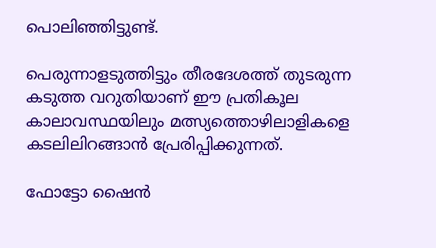പൊലിഞ്ഞിട്ടുണ്ട്.

പെരുന്നാളടുത്തിട്ടും തീരദേശത്ത് തുടരുന്ന കടുത്ത വറുതിയാണ് ഈ പ്രതികൂല കാലാവസ്ഥയിലും മത്സ്യത്തൊഴിലാളികളെ കടലിലിറങ്ങാന്‍ പ്രേരിപ്പിക്കുന്നത്.

ഫോട്ടോ ഷൈന്‍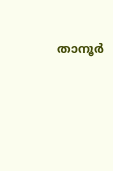താനൂര്‍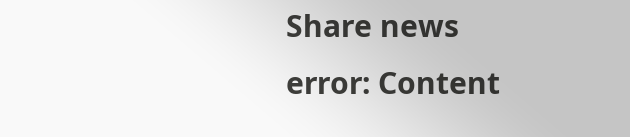Share news
error: Content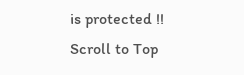is protected !!
Scroll to Top